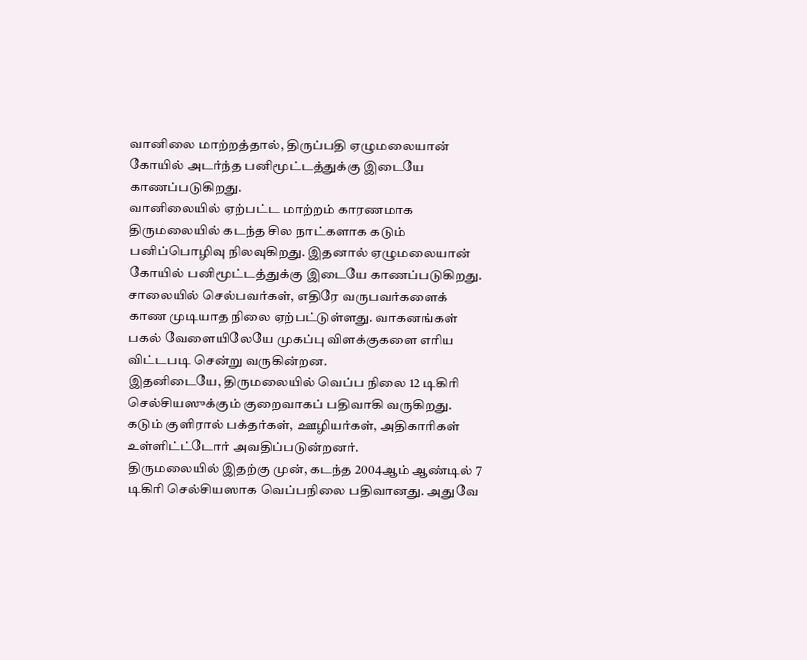வானிலை மாற்றத்தால், திருப்பதி ஏழுமலையான் கோயில் அடர்ந்த பனிமூட்டத்துக்கு இடையே காணப்படுகிறது.
வானிலையில் ஏற்பட்ட மாற்றம் காரணமாக திருமலையில் கடந்த சில நாட்களாக கடும் பனிப்பொழிவு நிலவுகிறது. இதனால் ஏழுமலையான் கோயில் பனிமூட்டத்துக்கு இடையே காணப்படுகிறது.
சாலையில் செல்பவர்கள், எதிரே வருபவர்களைக் காண முடியாத நிலை ஏற்பட்டுள்ளது. வாகனங்கள் பகல் வேளையிலேயே முகப்பு விளக்குகளை எரிய விட்டபடி சென்று வருகின்றன.
இதனிடையே, திருமலையில் வெப்ப நிலை 12 டிகிரி செல்சியஸுக்கும் குறைவாகப் பதிவாகி வருகிறது. கடும் குளிரால் பக்தர்கள், ஊழியர்கள், அதிகாரிகள் உள்ளிட்ட்டோர் அவதிப்படுன்றனர்.
திருமலையில் இதற்கு முன், கடந்த 2004ஆம் ஆண்டில் 7 டிகிரி செல்சியஸாக வெப்பநிலை பதிவானது. அதுவே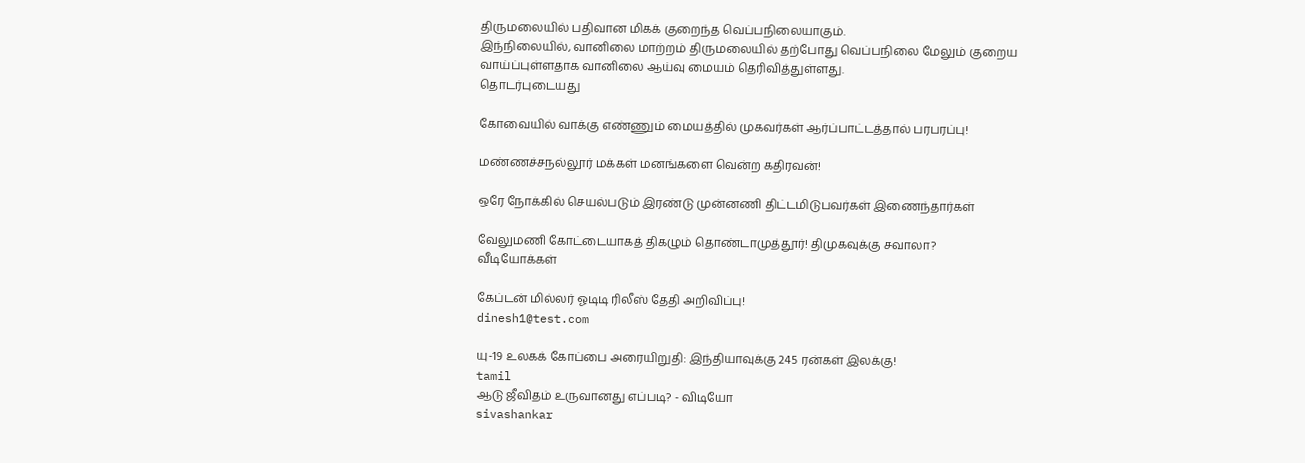திருமலையில் பதிவான மிகக் குறைந்த வெப்பநிலையாகும்.
இந்நிலையில், வானிலை மாற்றம் திருமலையில் தற்போது வெப்பநிலை மேலும் குறைய வாய்ப்புள்ளதாக வானிலை ஆய்வு மையம் தெரிவித்துள்ளது.
தொடர்புடையது

கோவையில் வாக்கு எண்ணும் மையத்தில் முகவர்கள் ஆர்ப்பாட்டத்தால் பரபரப்பு!

மண்ணச்சநல்லூர் மக்கள் மனங்களை வென்ற கதிரவன்!

ஒரே நோக்கில் செயல்படும் இரண்டு முன்னணி திட்டமிடுபவர்கள் இணைந்தார்கள்

வேலுமணி கோட்டையாகத் திகழும் தொண்டாமுத்தூர்! திமுகவுக்கு சவாலா?
வீடியோக்கள்

கேப்டன் மில்லர் ஓடிடி ரிலீஸ் தேதி அறிவிப்பு!
dinesh1@test.com

யு-19 உலகக் கோப்பை அரையிறுதி: இந்தியாவுக்கு 245 ரன்கள் இலக்கு!
tamil
ஆடு ஜீவிதம் உருவானது எப்படி? - விடியோ
sivashankar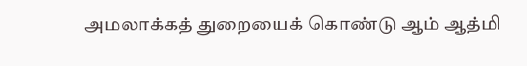அமலாக்கத் துறையைக் கொண்டு ஆம் ஆத்மி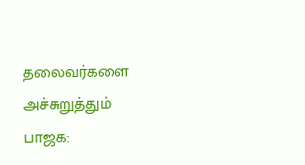தலைவர்களை அச்சுறுத்தும் பாஜக: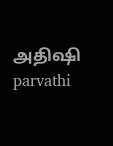அதிஷி
parvathi